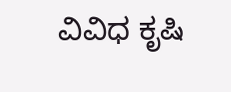ವಿವಿಧ ಕೃಷಿ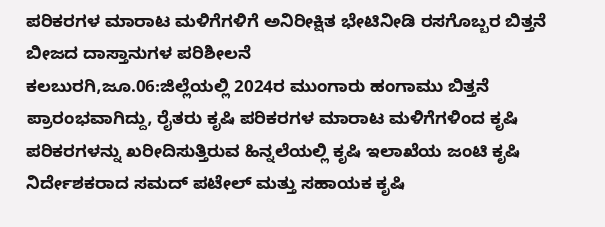ಪರಿಕರಗಳ ಮಾರಾಟ ಮಳಿಗೆಗಳಿಗೆ ಅನಿರೀಕ್ಷಿತ ಭೇಟಿನೀಡಿ ರಸಗೊಬ್ಬರ ಬಿತ್ತನೆ ಬೀಜದ ದಾಸ್ತಾನುಗಳ ಪರಿಶೀಲನೆ
ಕಲಬುರಗಿ,ಜೂ.06:ಜಿಲ್ಲೆಯಲ್ಲಿ 2024ರ ಮುಂಗಾರು ಹಂಗಾಮು ಬಿತ್ತನೆ ಪ್ರಾರಂಭವಾಗಿದ್ದು, ರೈತರು ಕೃಷಿ ಪರಿಕರಗಳ ಮಾರಾಟ ಮಳಿಗೆಗಳಿಂದ ಕೃಷಿ ಪರಿಕರಗಳನ್ನು ಖರೀದಿಸುತ್ತಿರುವ ಹಿನ್ನಲೆಯಲ್ಲಿ ಕೃಷಿ ಇಲಾಖೆಯ ಜಂಟಿ ಕೃಷಿ ನಿರ್ದೇಶಕರಾದ ಸಮದ್ ಪಟೇಲ್ ಮತ್ತು ಸಹಾಯಕ ಕೃಷಿ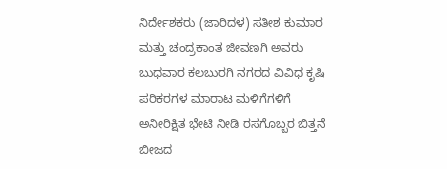ನಿರ್ದೇಶಕರು (ಜಾರಿದಳ) ಸತೀಶ ಕುಮಾರ ಮತ್ತು ಚಂದ್ರಕಾಂತ ಜೀವಣಗಿ ಅವರು ಬುಧವಾರ ಕಲಬುರಗಿ ನಗರದ ವಿವಿಧ ಕೃಷಿ ಪರಿಕರಗಳ ಮಾರಾಟ ಮಳಿಗೆಗಳಿಗೆ ಅನೀರಿಕ್ಷಿತ ಭೇಟಿ ನೀಡಿ ರಸಗೊಬ್ಬರ ಬಿತ್ತನೆ ಬೀಜದ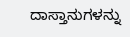ದಾಸ್ತಾನುಗಳನ್ನು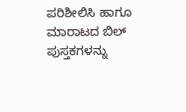ಪರಿಶೀಲಿಸಿ ಹಾಗೂ ಮಾರಾಟದ ಬಿಲ್ ಪುಸ್ತಕಗಳನ್ನು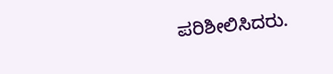ಪರಿಶೀಲಿಸಿದರು.